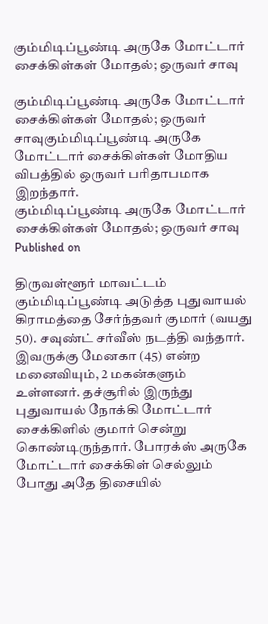கும்மிடிப்பூண்டி அருகே மோட்டார் சைக்கிள்கள் மோதல்; ஒருவர் சாவு

கும்மிடிப்பூண்டி அருகே மோட்டார் சைக்கிள்கள் மோதல்; ஒருவர் சாவுகும்மிடிப்பூண்டி அருகே மோட்டார் சைக்கிள்கள் மோதிய விபத்தில் ஒருவர் பரிதாபமாக இறந்தார்.
கும்மிடிப்பூண்டி அருகே மோட்டார் சைக்கிள்கள் மோதல்; ஒருவர் சாவு
Published on

திருவள்ளூர் மாவட்டம் கும்மிடிப்பூண்டி அடுத்த புதுவாயல் கிராமத்தை சேர்ந்தவர் குமார் (வயது 50). சவுண்ட் சர்வீஸ் நடத்தி வந்தார். இவருக்கு மேனகா (45) என்ற மனைவியும், 2 மகன்களும் உள்ளனர். தச்சூரில் இருந்து புதுவாயல் நோக்கி மோட்டார் சைக்கிளில் குமார் சென்று கொண்டிருந்தார். போரக்ஸ் அருகே மோட்டார் சைக்கிள் செல்லும் போது அதே திசையில்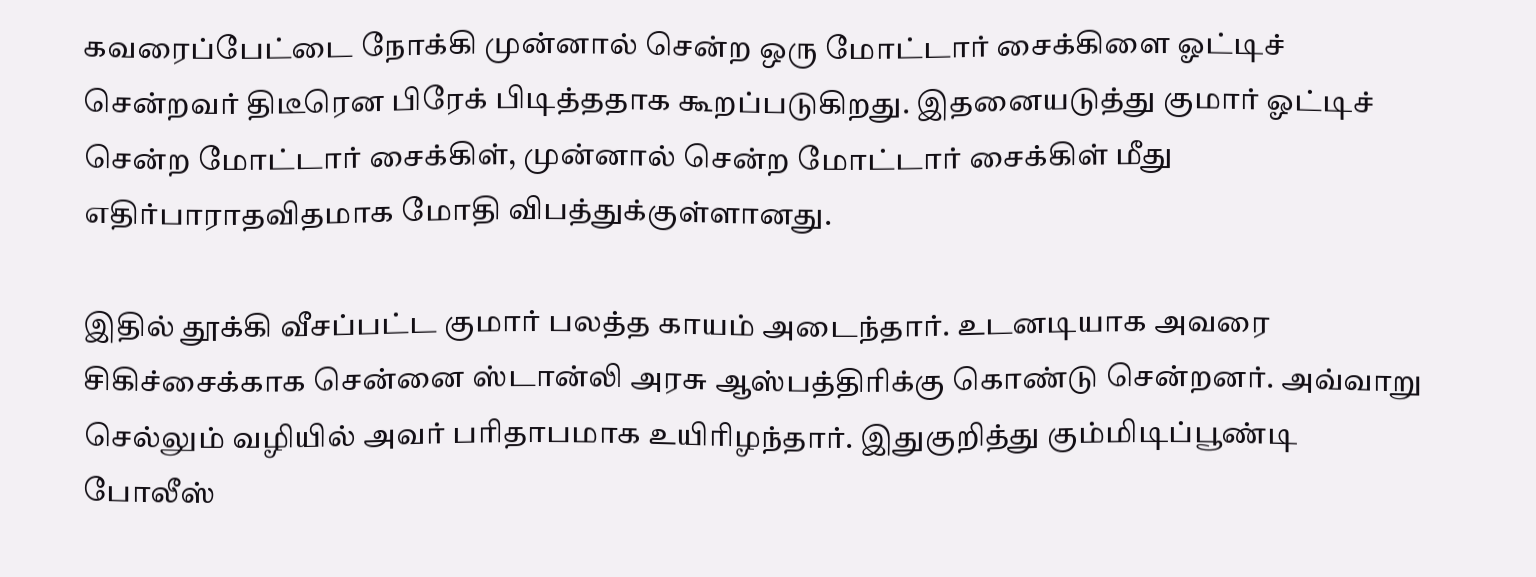கவரைப்பேட்டை நோக்கி முன்னால் சென்ற ஒரு மோட்டார் சைக்கிளை ஓட்டிச் சென்றவர் திடீரென பிரேக் பிடித்ததாக கூறப்படுகிறது. இதனையடுத்து குமார் ஓட்டிச் சென்ற மோட்டார் சைக்கிள், முன்னால் சென்ற மோட்டார் சைக்கிள் மீது எதிர்பாராதவிதமாக மோதி விபத்துக்குள்ளானது.

இதில் தூக்கி வீசப்பட்ட குமார் பலத்த காயம் அடைந்தார். உடனடியாக அவரை சிகிச்சைக்காக சென்னை ஸ்டான்லி அரசு ஆஸ்பத்திரிக்கு கொண்டு சென்றனர். அவ்வாறு செல்லும் வழியில் அவர் பரிதாபமாக உயிரிழந்தார். இதுகுறித்து கும்மிடிப்பூண்டி போலீஸ்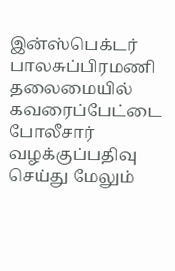இன்ஸ்பெக்டர் பாலசுப்பிரமணி தலைமையில் கவரைப்பேட்டை போலீசார் வழக்குப்பதிவு செய்து மேலும்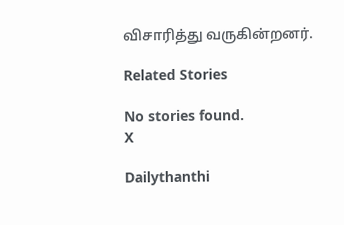விசாரித்து வருகின்றனர்.

Related Stories

No stories found.
X

Dailythanthi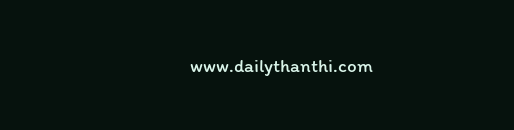www.dailythanthi.com